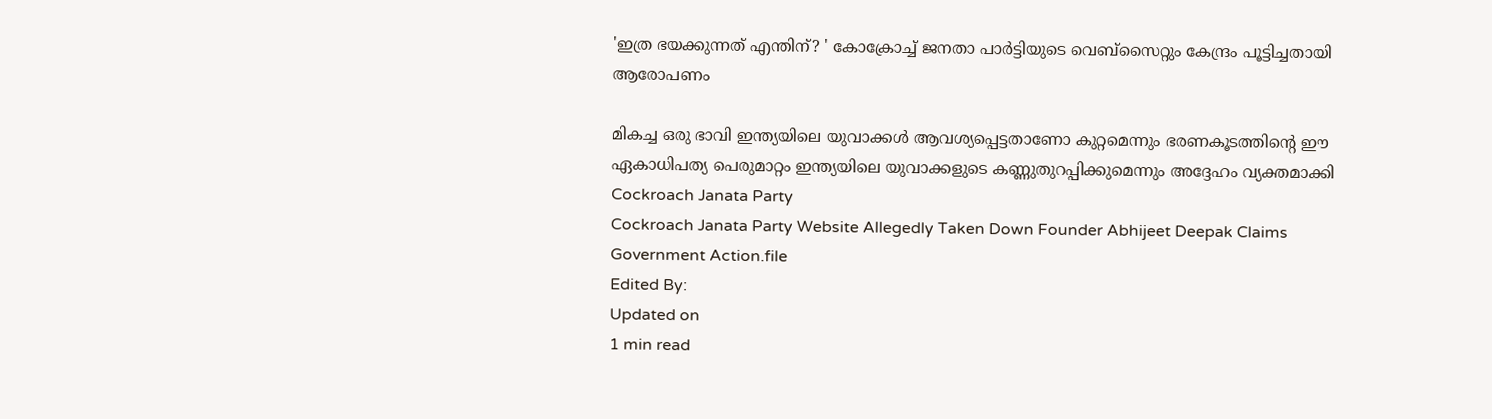'ഇത്ര ഭയക്കുന്നത് എന്തിന്? ' കോക്രോച്ച് ജനതാ പാർട്ടിയുടെ വെബ്സൈറ്റും കേന്ദ്രം പൂട്ടിച്ചതായി ആരോപണം

മികച്ച ഒരു ഭാവി ഇന്ത്യയിലെ യുവാക്കൾ ആവശ്യപ്പെട്ടതാണോ കുറ്റമെന്നും ഭരണകൂടത്തിന്റെ ഈ ഏകാധിപത്യ പെരുമാറ്റം ഇന്ത്യയിലെ യുവാക്കളുടെ കണ്ണുതുറപ്പിക്കുമെന്നും അദ്ദേഹം വ്യക്തമാക്കി
Cockroach Janata Party
Cockroach Janata Party Website Allegedly Taken Down Founder Abhijeet Deepak Claims Government Action.file
Edited By:
Updated on
1 min read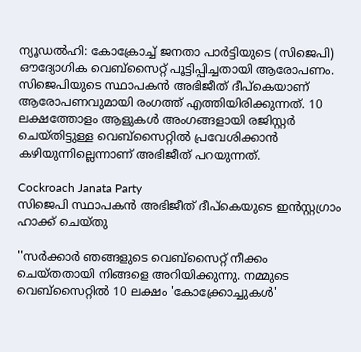ന്യൂഡൽഹി: കോക്രോച്ച് ജനതാ പാർട്ടിയുടെ (സിജെപി) ഔദ്യോഗിക വെബ്‌സൈറ്റ് പൂട്ടിപ്പിച്ചതായി ആരോപണം. സിജെപിയുടെ സ്ഥാപകൻ അഭിജീത് ദീപ്കെയാണ് ആരോപണവുമായി രംഗത്ത് എത്തിയിരിക്കുന്നത്. 10 ലക്ഷത്തോളം ആളുകൾ അംഗങ്ങളായി രജിസ്റ്റർ ചെയ്തിട്ടുള്ള വെബ്‌സൈറ്റിൽ പ്രവേശിക്കാൻ കഴിയുന്നില്ലെന്നാണ് അഭിജീത് പറയുന്നത്.

Cockroach Janata Party
സിജെപി സ്ഥാപകന്‍ അഭിജീത് ദീപ്‌കെയുടെ ഇന്‍സ്റ്റഗ്രാം ഹാക്ക് ചെയ്തു

''സർക്കാർ ഞങ്ങളുടെ വെബ്സൈറ്റ് നീക്കം ചെയ്തതായി നിങ്ങളെ അറിയിക്കുന്നു. നമ്മുടെ വെബ്സൈറ്റിൽ 10 ലക്ഷം 'കോക്ക്രോച്ചുകൾ'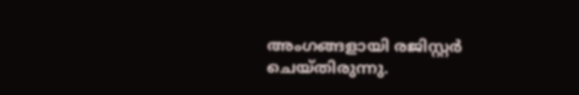അംഗങ്ങളായി രജിസ്റ്റർ ചെയ്തിരുന്നു.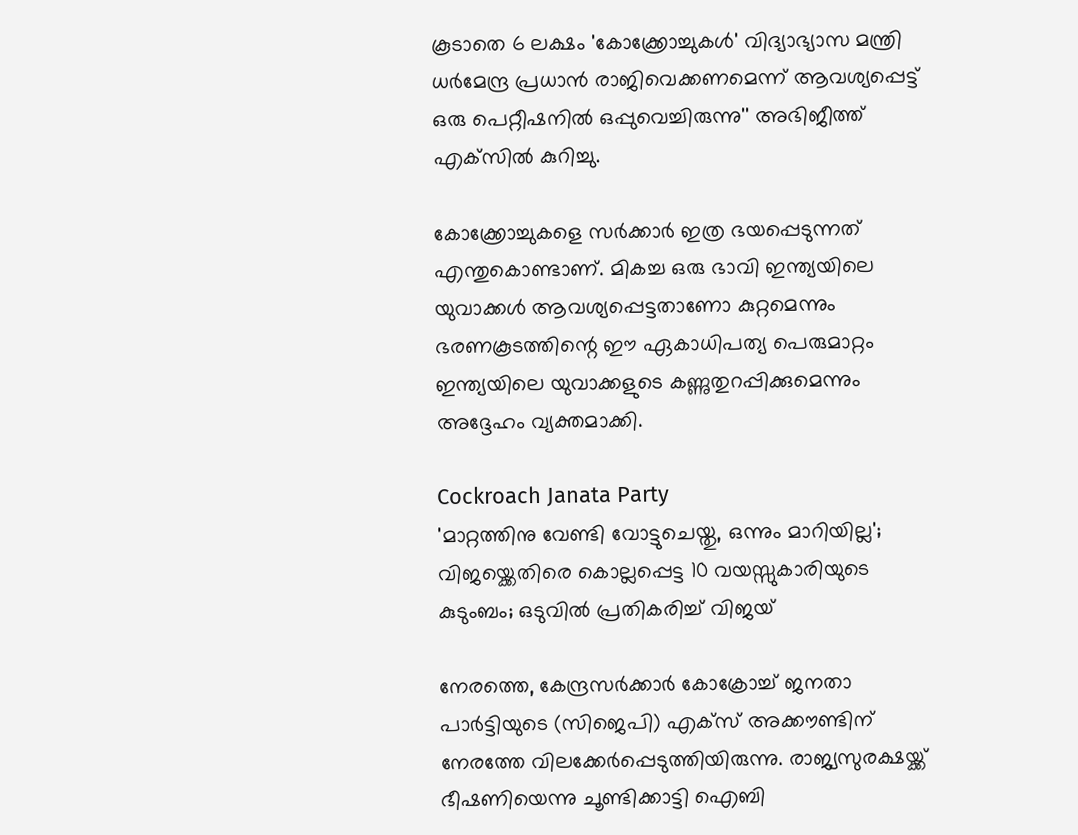കൂടാതെ 6 ലക്ഷം 'കോക്ക്രോച്ചുകൾ' വിദ്യാഭ്യാസ മന്ത്രി ധർമേന്ദ്ര പ്രധാൻ രാജിവെക്കണമെന്ന് ആവശ്യപ്പെട്ട് ഒരു പെറ്റീഷനിൽ ഒപ്പുവെച്ചിരുന്നു'' അഭിജീത്ത് എക്‌സിൽ കുറിച്ചു.

കോക്ക്രോച്ചുകളെ സർക്കാർ ഇത്ര ഭയപ്പെടുന്നത് എന്തുകൊണ്ടാണ്. മികച്ച ഒരു ഭാവി ഇന്ത്യയിലെ യുവാക്കൾ ആവശ്യപ്പെട്ടതാണോ കുറ്റമെന്നും ഭരണകൂടത്തിന്റെ ഈ ഏകാധിപത്യ പെരുമാറ്റം ഇന്ത്യയിലെ യുവാക്കളുടെ കണ്ണുതുറപ്പിക്കുമെന്നും അദ്ദേഹം വ്യക്തമാക്കി.

Cockroach Janata Party
'മാറ്റത്തിനു വേണ്ടി വോട്ടുചെയ്തു, ഒന്നും മാറിയില്ല'; വിജയ്ക്കെതിരെ കൊല്ലപ്പെട്ട 10 വയസ്സുകാരിയുടെ കുടുംബം; ഒടുവിൽ പ്രതികരിച്ച് വിജയ്

നേരത്തെ, കേന്ദ്രസര്‍ക്കാര്‍ കോക്രോച്ച് ജനതാ പാര്‍ട്ടിയുടെ (സിജെപി) എക്‌സ് അക്കൗണ്ടിന് നേരത്തേ വിലക്കേര്‍പ്പെടുത്തിയിരുന്നു. രാജ്യസുരക്ഷയ്ക്ക് ഭീഷണിയെന്നു ചൂണ്ടിക്കാട്ടി ഐബി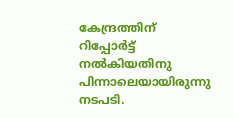കേന്ദ്രത്തിന് റിപ്പോര്‍ട്ട് നല്‍കിയതിനു പിന്നാലെയായിരുന്നു നടപടി.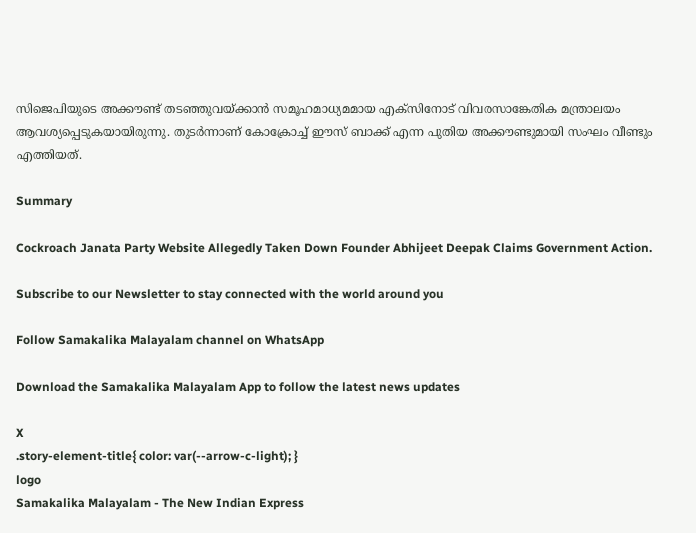സിജെപിയുടെ അക്കൗണ്ട് തടഞ്ഞുവയ്ക്കാന്‍ സമൂഹമാധ്യമമായ എക്‌സിനോട് വിവരസാങ്കേതിക മന്ത്രാലയം ആവശ്യപ്പെടുകയായിരുന്നു. തുടര്‍ന്നാണ് കോക്രോച്ച് ഈസ് ബാക്ക് എന്ന പുതിയ അക്കൗണ്ടുമായി സംഘം വീണ്ടും എത്തിയത്.

Summary

Cockroach Janata Party Website Allegedly Taken Down Founder Abhijeet Deepak Claims Government Action.

Subscribe to our Newsletter to stay connected with the world around you

Follow Samakalika Malayalam channel on WhatsApp

Download the Samakalika Malayalam App to follow the latest news updates

X
.story-element-title{ color: var(--arrow-c-light); }
logo
Samakalika Malayalam - The New Indian Express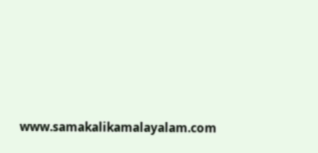www.samakalikamalayalam.com